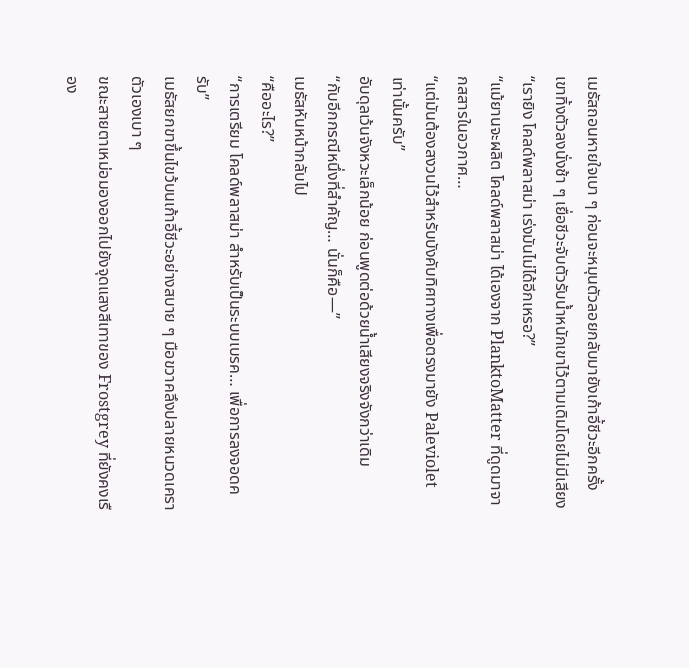เมธัสถอนหายใจเบา ๆ ก่อนจะหมุนตัวลอยกลับมายังเก้าอี้ชีวะอีกครั้ง
เขาทิ้งตัวลงนั่งช้า ๆ เยื่อชีวะจับตัวรับน้ำหนักเขาไว้ตามเดิมโดยไม่มีเสียง
“เรายิง โคลด์พลาสม่า เร่งมันไม่ได้อีกเหรอ?”
“แม้ยานจะผลิต โคลด์พลาสม่า ได้เองจาก PlanktoMatter ที่ดูดมาจากสสารในอวกาศ…
“แต่มันต้องสงวนไว้สำหรับบังคับทิศทางเพื่อตรงมายัง Paleviolet เท่านั้นครับ”
อับดุลเว้นจังหวะเล็กน้อย ก่อนพูดต่อด้วยน้ำเสียงจริงจังกว่าเดิม
“กับอีกกรณีหนึ่งที่สำคัญ… นั่นก็คือ—”
เมธัสหันหน้ากลับไป
“คืออะไร?”
“การเตรียม โคลด์พลาสม่า สำหรับเป็นระบบเบรค… เพื่อการลงจอดครับ”
เมธัสยกขาขึ้นไขว้บนเก้าอี้ชีวะอย่างสบาย ๆ มือขวาคลึงปลายหนวดเคราตัวเองเบา ๆ
ขณะสายตาเหม่อมองออกไปยังจุดแสงสีเทาของ Frostgrey ที่ยังคงเรือง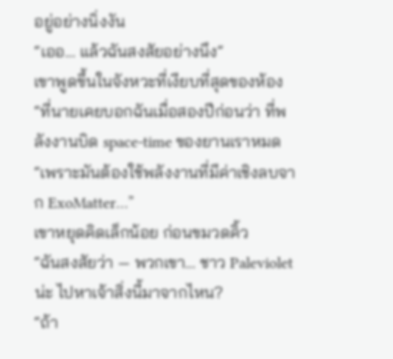อยู่อย่างนิ่งงัน
“เออ… แล้วฉันสงสัยอย่างนึง”
เขาพูดขึ้นในจังหวะที่เงียบที่สุดของห้อง
“ที่นายเคยบอกฉันเมื่อสองปีก่อนว่า ที่พลังงานบิด space-time ของยานเราหมด
“เพราะมันต้องใช้พลังงานที่มีค่าเชิงลบจาก ExoMatter…”
เขาหยุดคิดเล็กน้อย ก่อนขมวดคิ้ว
“ฉันสงสัยว่า — พวกเขา… ชาว Paleviolet น่ะ ไปหาเจ้าสิ่งนี้มาจากไหน?
“ถ้า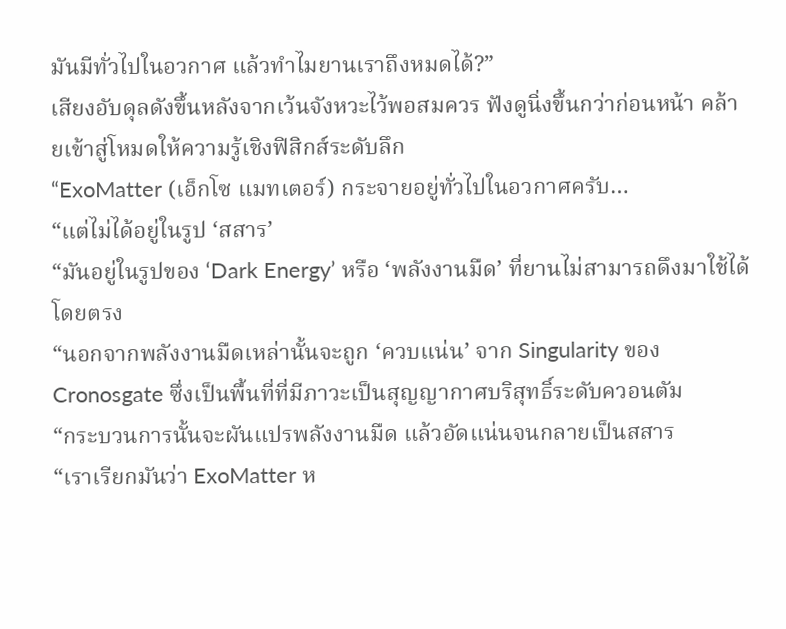มันมีทั่วไปในอวกาศ แล้วทำไมยานเราถึงหมดได้?”
เสียงอับดุลดังขึ้นหลังจากเว้นจังหวะไว้พอสมควร ฟังดูนิ่งขึ้นกว่าก่อนหน้า คล้ายเข้าสู่โหมดให้ความรู้เชิงฟิสิกส์ระดับลึก
“ExoMatter (เอ็กโซ แมทเตอร์) กระจายอยู่ทั่วไปในอวกาศครับ…
“แต่ไม่ได้อยู่ในรูป ‘สสาร’
“มันอยู่ในรูปของ ‘Dark Energy’ หรือ ‘พลังงานมืด’ ที่ยานไม่สามารถดึงมาใช้ได้โดยตรง
“นอกจากพลังงานมืดเหล่านั้นจะถูก ‘ควบแน่น’ จาก Singularity ของ Cronosgate ซึ่งเป็นพื้นที่ที่มีภาวะเป็นสุญญากาศบริสุทธิ์ระดับควอนตัม
“กระบวนการนั้นจะผันแปรพลังงานมืด แล้วอัดแน่นจนกลายเป็นสสาร
“เราเรียกมันว่า ExoMatter ห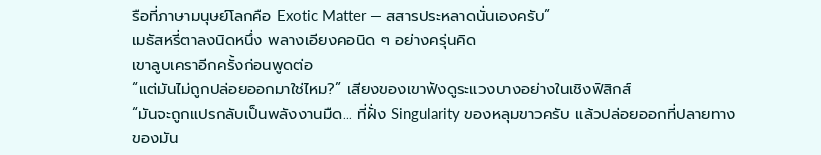รือที่ภาษามนุษย์โลกคือ Exotic Matter — สสารประหลาดนั่นเองครับ”
เมธัสหรี่ตาลงนิดหนึ่ง พลางเอียงคอนิด ๆ อย่างครุ่นคิด
เขาลูบเคราอีกครั้งก่อนพูดต่อ
“แต่มันไม่ถูกปล่อยออกมาใช่ไหม?” เสียงของเขาฟังดูระแวงบางอย่างในเชิงฟิสิกส์
“มันจะถูกแปรกลับเป็นพลังงานมืด… ที่ฝั่ง Singularity ของหลุมขาวครับ แล้วปล่อยออกที่ปลายทางของมัน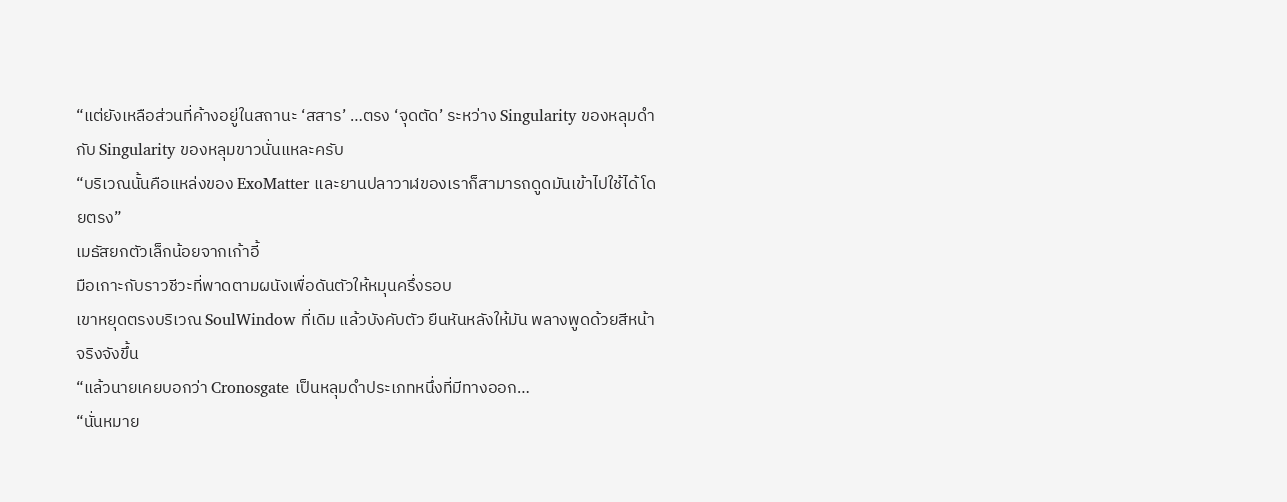“แต่ยังเหลือส่วนที่ค้างอยู่ในสถานะ ‘สสาร’ …ตรง ‘จุดตัด’ ระหว่าง Singularity ของหลุมดำ กับ Singularity ของหลุมขาวนั่นแหละครับ
“บริเวณนั้นคือแหล่งของ ExoMatter และยานปลาวาฬของเราก็สามารถดูดมันเข้าไปใช้ได้โดยตรง”
เมธัสยกตัวเล็กน้อยจากเก้าอี้
มือเกาะกับราวชีวะที่พาดตามผนังเพื่อดันตัวให้หมุนครึ่งรอบ
เขาหยุดตรงบริเวณ SoulWindow ที่เดิม แล้วบังคับตัว ยืนหันหลังให้มัน พลางพูดด้วยสีหน้าจริงจังขึ้น
“แล้วนายเคยบอกว่า Cronosgate เป็นหลุมดำประเภทหนึ่งที่มีทางออก…
“นั่นหมาย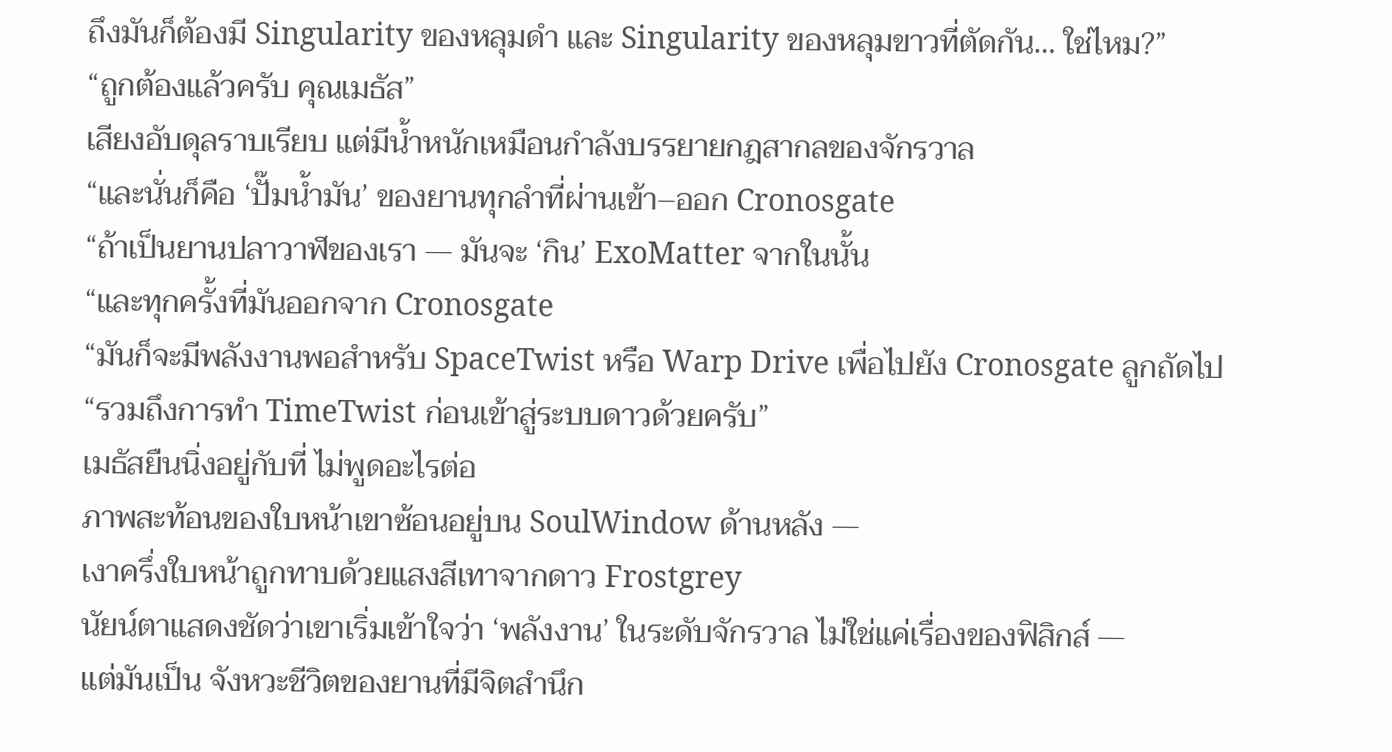ถึงมันก็ต้องมี Singularity ของหลุมดำ และ Singularity ของหลุมขาวที่ตัดกัน… ใช่ไหม?”
“ถูกต้องแล้วครับ คุณเมธัส”
เสียงอับดุลราบเรียบ แต่มีน้ำหนักเหมือนกำลังบรรยายกฎสากลของจักรวาล
“และนั่นก็คือ ‘ปั๊มน้ำมัน’ ของยานทุกลำที่ผ่านเข้า–ออก Cronosgate
“ถ้าเป็นยานปลาวาฬของเรา — มันจะ ‘กิน’ ExoMatter จากในนั้น
“และทุกครั้งที่มันออกจาก Cronosgate
“มันก็จะมีพลังงานพอสำหรับ SpaceTwist หรือ Warp Drive เพื่อไปยัง Cronosgate ลูกถัดไป
“รวมถึงการทำ TimeTwist ก่อนเข้าสู่ระบบดาวด้วยครับ”
เมธัสยืนนิ่งอยู่กับที่ ไม่พูดอะไรต่อ
ภาพสะท้อนของใบหน้าเขาซ้อนอยู่บน SoulWindow ด้านหลัง —
เงาครึ่งใบหน้าถูกทาบด้วยแสงสีเทาจากดาว Frostgrey
นัยน์ตาแสดงชัดว่าเขาเริ่มเข้าใจว่า ‘พลังงาน’ ในระดับจักรวาล ไม่ใช่แค่เรื่องของฟิสิกส์ —
แต่มันเป็น จังหวะชีวิตของยานที่มีจิตสำนึก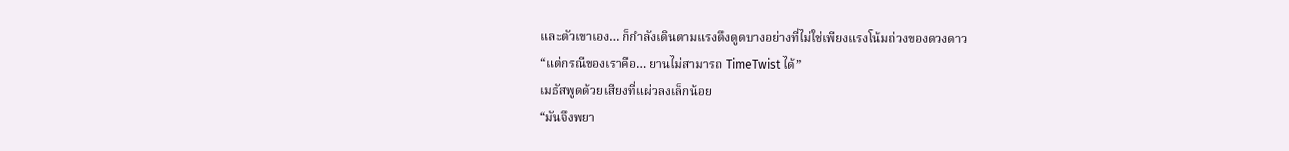และตัวเขาเอง… ก็กำลังเดินตามแรงดึงดูดบางอย่างที่ไม่ใช่เพียงแรงโน้มถ่วงของดวงดาว
“แต่กรณีของเราคือ… ยานไม่สามารถ TimeTwist ได้”
เมธัสพูดด้วยเสียงที่แผ่วลงเล็กน้อย
“มันจึงพยา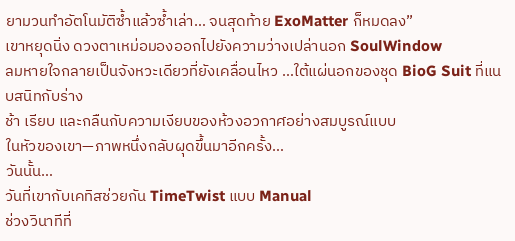ยามวนทำอัตโนมัติซ้ำแล้วซ้ำเล่า… จนสุดท้าย ExoMatter ก็หมดลง”
เขาหยุดนิ่ง ดวงตาเหม่อมองออกไปยังความว่างเปล่านอก SoulWindow
ลมหายใจกลายเป็นจังหวะเดียวที่ยังเคลื่อนไหว …ใต้แผ่นอกของชุด BioG Suit ที่แนบสนิทกับร่าง
ช้า เรียบ และกลืนกับความเงียบของห้วงอวกาศอย่างสมบูรณ์แบบ
ในหัวของเขา—ภาพหนึ่งกลับผุดขึ้นมาอีกครั้ง…
วันนั้น…
วันที่เขากับเคทิสช่วยกัน TimeTwist แบบ Manual
ช่วงวินาทีที่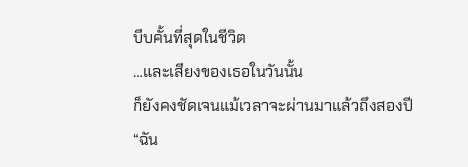บีบคั้นที่สุดในชีวิต
…และเสียงของเธอในวันนั้น
ก็ยังคงชัดเจนแม้เวลาจะผ่านมาแล้วถึงสองปี
“ฉัน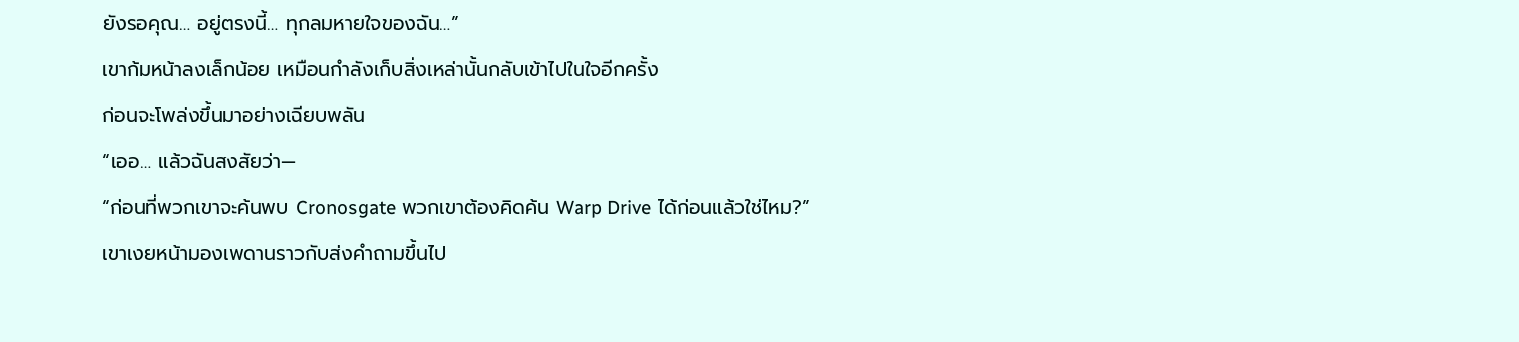ยังรอคุณ… อยู่ตรงนี้… ทุกลมหายใจของฉัน…”
เขาก้มหน้าลงเล็กน้อย เหมือนกำลังเก็บสิ่งเหล่านั้นกลับเข้าไปในใจอีกครั้ง
ก่อนจะโพล่งขึ้นมาอย่างเฉียบพลัน
“เออ… แล้วฉันสงสัยว่า—
“ก่อนที่พวกเขาจะค้นพบ Cronosgate พวกเขาต้องคิดค้น Warp Drive ได้ก่อนแล้วใช่ไหม?”
เขาเงยหน้ามองเพดานราวกับส่งคำถามขึ้นไป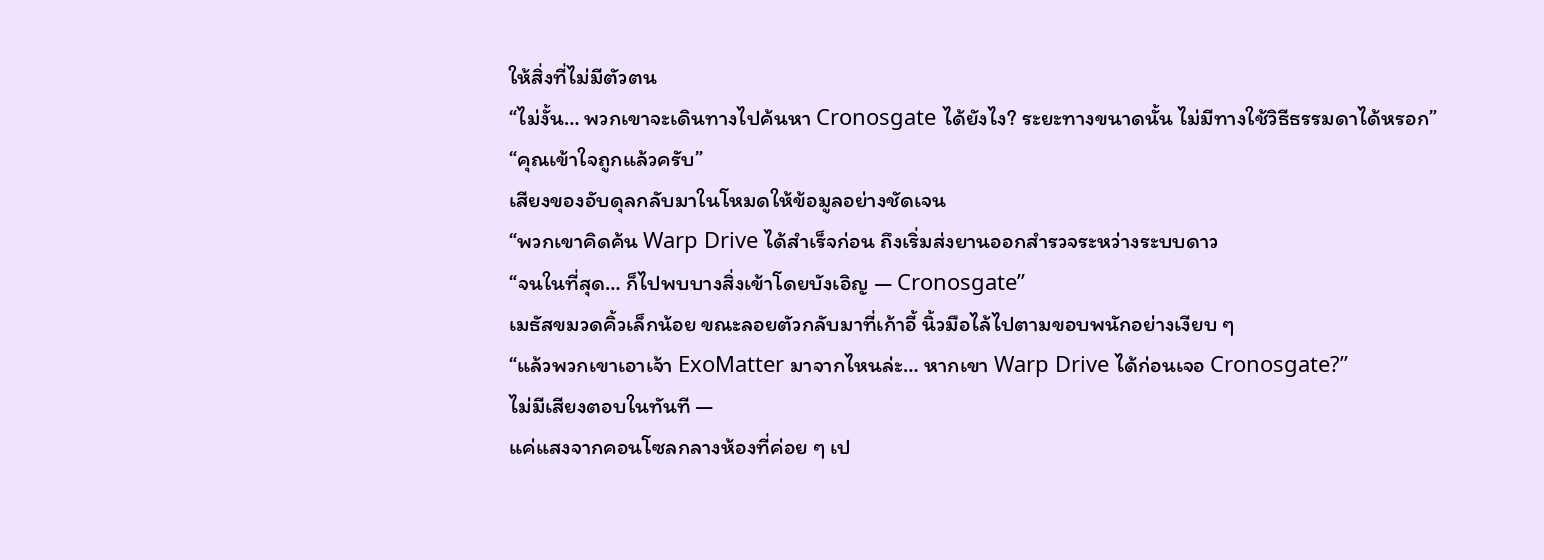ให้สิ่งที่ไม่มีตัวตน
“ไม่งั้น… พวกเขาจะเดินทางไปค้นหา Cronosgate ได้ยังไง? ระยะทางขนาดนั้น ไม่มีทางใช้วิธีธรรมดาได้หรอก”
“คุณเข้าใจถูกแล้วครับ”
เสียงของอับดุลกลับมาในโหมดให้ข้อมูลอย่างชัดเจน
“พวกเขาคิดค้น Warp Drive ได้สำเร็จก่อน ถึงเริ่มส่งยานออกสำรวจระหว่างระบบดาว
“จนในที่สุด… ก็ไปพบบางสิ่งเข้าโดยบังเอิญ — Cronosgate”
เมธัสขมวดคิ้วเล็กน้อย ขณะลอยตัวกลับมาที่เก้าอี้ นิ้วมือไล้ไปตามขอบพนักอย่างเงียบ ๆ
“แล้วพวกเขาเอาเจ้า ExoMatter มาจากไหนล่ะ… หากเขา Warp Drive ได้ก่อนเจอ Cronosgate?”
ไม่มีเสียงตอบในทันที —
แค่แสงจากคอนโซลกลางห้องที่ค่อย ๆ เป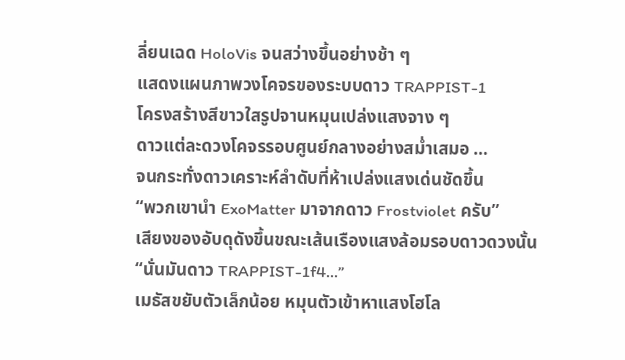ลี่ยนเฉด HoloVis จนสว่างขึ้นอย่างช้า ๆ
แสดงแผนภาพวงโคจรของระบบดาว TRAPPIST-1
โครงสร้างสีขาวใสรูปจานหมุนเปล่งแสงจาง ๆ
ดาวแต่ละดวงโคจรรอบศูนย์กลางอย่างสม่ำเสมอ …
จนกระทั่งดาวเคราะห์ลำดับที่ห้าเปล่งแสงเด่นชัดขึ้น
“พวกเขานำ ExoMatter มาจากดาว Frostviolet ครับ”
เสียงของอับดุดังขึ้นขณะเส้นเรืองแสงล้อมรอบดาวดวงนั้น
“นั่นมันดาว TRAPPIST-1f4...”
เมธัสขยับตัวเล็กน้อย หมุนตัวเข้าหาแสงโฮโล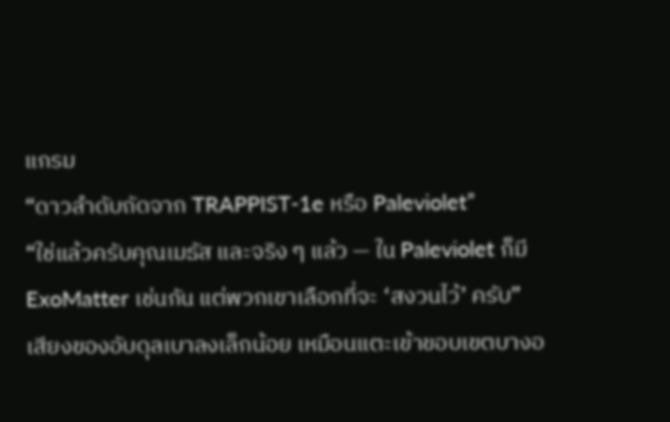แกรม
“ดาวลำดับถัดจาก TRAPPIST-1e หรือ Paleviolet”
“ใช่แล้วครับคุณเมธัส และจริง ๆ แล้ว — ใน Paleviolet ก็มี ExoMatter เช่นกัน แต่พวกเขาเลือกที่จะ ‘สงวนไว้’ ครับ”
เสียงของอับดุลเบาลงเล็กน้อย เหมือนแตะเข้าขอบเขตบางอ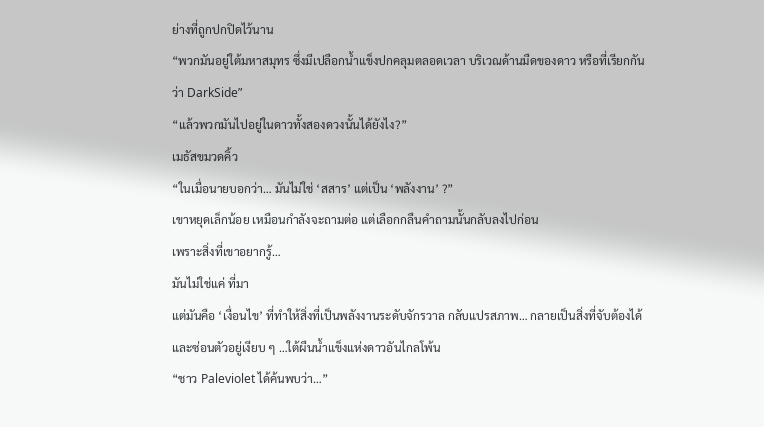ย่างที่ถูกปกปิดไว้นาน
“พวกมันอยู่ใต้มหาสมุทร ซึ่งมีเปลือกน้ำแข็งปกคลุมตลอดเวลา บริเวณด้านมืดของดาว หรือที่เรียกกันว่า DarkSide”
“แล้วพวกมันไปอยู่ในดาวทั้งสองดวงนั้นได้ยังไง?”
เมธัสขมวดคิ้ว
“ในเมื่อนายบอกว่า… มันไม่ใช่ ‘สสาร’ แต่เป็น ‘พลังงาน’ ?”
เขาหยุดเล็กน้อย เหมือนกำลังจะถามต่อ แต่เลือกกลืนคำถามนั้นกลับลงไปก่อน
เพราะสิ่งที่เขาอยากรู้…
มันไม่ใช่แค่ ที่มา
แต่มันคือ ‘เงื่อนไข’ ที่ทำให้สิ่งที่เป็นพลังงานระดับจักรวาล กลับแปรสภาพ… กลายเป็นสิ่งที่จับต้องได้
และซ่อนตัวอยู่เงียบ ๆ …ใต้ผืนน้ำแข็งแห่งดาวอันไกลโพ้น
“ชาว Paleviolet ได้ค้นพบว่า…”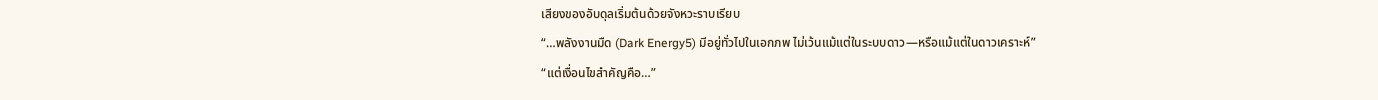เสียงของอับดุลเริ่มต้นด้วยจังหวะราบเรียบ
“…พลังงานมืด (Dark Energy5) มีอยู่ทั่วไปในเอกภพ ไม่เว้นแม้แต่ในระบบดาว—หรือแม้แต่ในดาวเคราะห์”
“แต่เงื่อนไขสำคัญคือ…”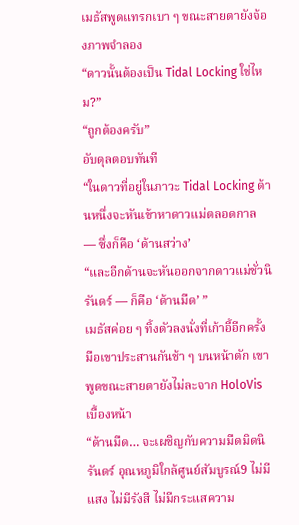เมธัสพูดแทรกเบา ๆ ขณะสายตายังจ้องภาพจำลอง
“ดาวนั้นต้องเป็น Tidal Locking ใช่ไหม?”
“ถูกต้องครับ”
อับดุลตอบทันที
“ในดาวที่อยู่ในภาวะ Tidal Locking ด้านหนึ่งจะหันเข้าหาดาวแม่ตลอดกาล — ซึ่งก็คือ ‘ด้านสว่าง’
“และอีกด้านจะหันออกจากดาวแม่ชั่วนิรันดร์ — ก็คือ ‘ด้านมืด’ ”
เมธัสค่อย ๆ ทิ้งตัวลงนั่งที่เก้าอี้อีกครั้ง มือเขาประสานกันช้า ๆ บนหน้าตัก เขาพูดขณะสายตายังไม่ละจาก HoloVis เบื้องหน้า
“ด้านมืด… จะเผชิญกับความมืดมิดนิรันดร์ อุณหภูมิใกล้ศูนย์สัมบูรณ์9 ไม่มีแสง ไม่มีรังสี ไม่มีกระแสความ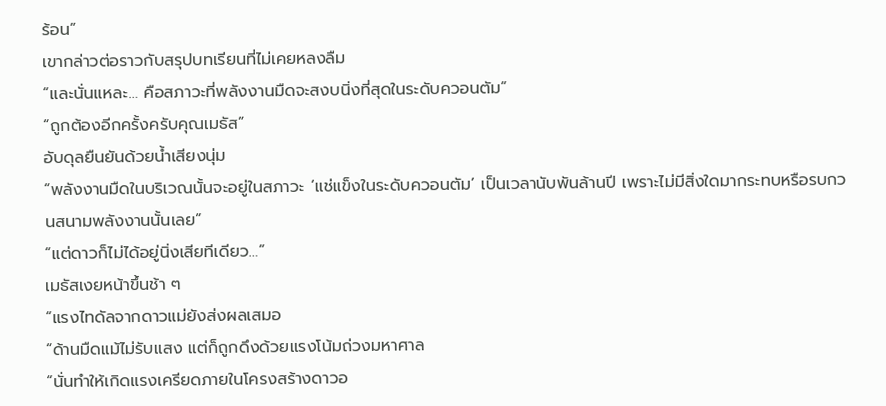ร้อน”
เขากล่าวต่อราวกับสรุปบทเรียนที่ไม่เคยหลงลืม
“และนั่นแหละ… คือสภาวะที่พลังงานมืดจะสงบนิ่งที่สุดในระดับควอนตัม”
“ถูกต้องอีกครั้งครับคุณเมธัส”
อับดุลยืนยันด้วยน้ำเสียงนุ่ม
“พลังงานมืดในบริเวณนั้นจะอยู่ในสภาวะ ‘แช่แข็งในระดับควอนตัม’ เป็นเวลานับพันล้านปี เพราะไม่มีสิ่งใดมากระทบหรือรบกวนสนามพลังงานนั้นเลย”
“แต่ดาวก็ไม่ได้อยู่นิ่งเสียทีเดียว…”
เมธัสเงยหน้าขึ้นช้า ๆ
“แรงไทดัลจากดาวแม่ยังส่งผลเสมอ
“ด้านมืดแม้ไม่รับแสง แต่ก็ถูกดึงด้วยแรงโน้มถ่วงมหาศาล
“นั่นทำให้เกิดแรงเครียดภายในโครงสร้างดาวอ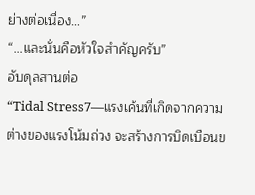ย่างต่อเนื่อง…”
“…และนั่นคือหัวใจสำคัญครับ”
อับดุลสานต่อ
“Tidal Stress7—แรงเค้นที่เกิดจากความต่างของแรงโน้มถ่วง จะสร้างการบิดเบือนข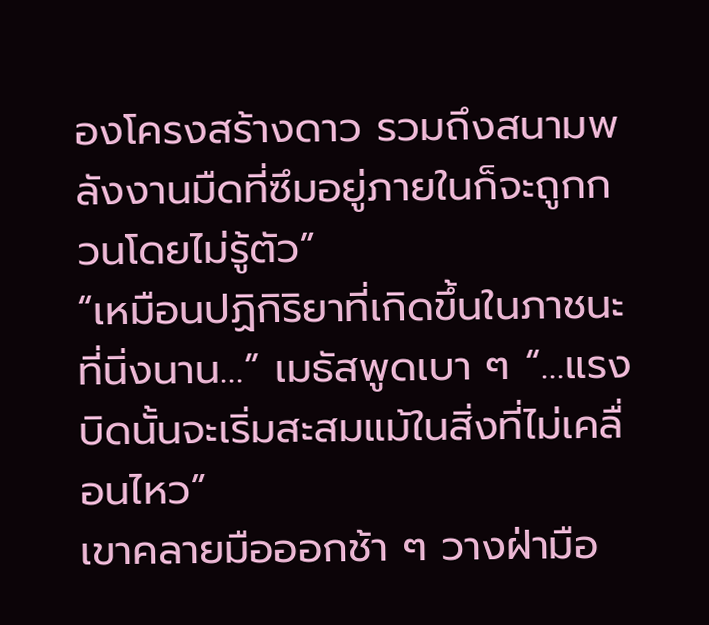องโครงสร้างดาว รวมถึงสนามพลังงานมืดที่ซึมอยู่ภายในก็จะถูกกวนโดยไม่รู้ตัว”
“เหมือนปฏิกิริยาที่เกิดขึ้นในภาชนะที่นิ่งนาน…” เมธัสพูดเบา ๆ “…แรงบิดนั้นจะเริ่มสะสมแม้ในสิ่งที่ไม่เคลื่อนไหว”
เขาคลายมือออกช้า ๆ วางฝ่ามือ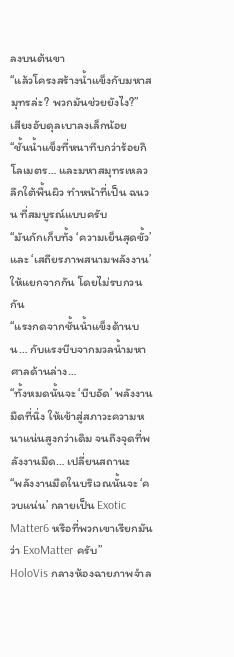ลงบนต้นขา
“แล้วโครงสร้างน้ำแข็งกับมหาสมุทรล่ะ? พวกมันช่วยยังไง?”
เสียงอับดุลเบาลงเล็กน้อย
“ชั้นน้ำแข็งที่หนาทึบกว่าร้อยกิโลเมตร… และมหาสมุทรเหลวลึกใต้พื้นผิว ทำหน้าที่เป็น ฉนวน ที่สมบูรณ์แบบครับ
“มันกักเก็บทั้ง ‘ความเย็นสุดขั้ว’ และ ‘เสถียรภาพสนามพลังงาน’ ให้แยกจากกัน โดยไม่รบกวนกัน
“แรงกดจากชั้นน้ำแข็งด้านบน… กับแรงบีบจากมวลน้ำมหาศาลด้านล่าง…
“ทั้งหมดนั้นจะ ‘บีบอัด’ พลังงานมืดที่นิ่ง ให้เข้าสู่สภาวะความหนาแน่นสูงกว่าเดิม จนถึงจุดที่พลังงานมืด… เปลี่ยนสถานะ
“พลังงานมืดในบริเวณนั้นจะ ‘ควบแน่น’ กลายเป็น Exotic Matter6 หรือที่พวกเขาเรียกมันว่า ExoMatter ครับ”
HoloVis กลางห้องฉายภาพจำล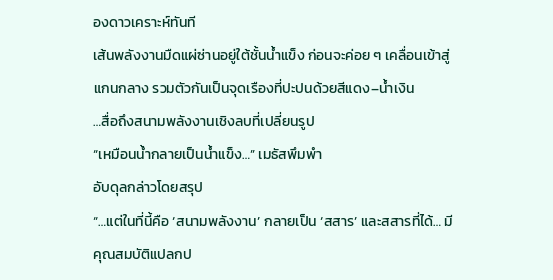องดาวเคราะห์ทันที
เส้นพลังงานมืดแผ่ซ่านอยู่ใต้ชั้นน้ำแข็ง ก่อนจะค่อย ๆ เคลื่อนเข้าสู่แกนกลาง รวมตัวกันเป็นจุดเรืองที่ปะปนด้วยสีแดง–น้ำเงิน
…สื่อถึงสนามพลังงานเชิงลบที่เปลี่ยนรูป
“เหมือนน้ำกลายเป็นน้ำแข็ง…” เมธัสพึมพำ
อับดุลกล่าวโดยสรุป
“…แต่ในที่นี้คือ ‘สนามพลังงาน’ กลายเป็น ‘สสาร’ และสสารที่ได้… มีคุณสมบัติแปลกป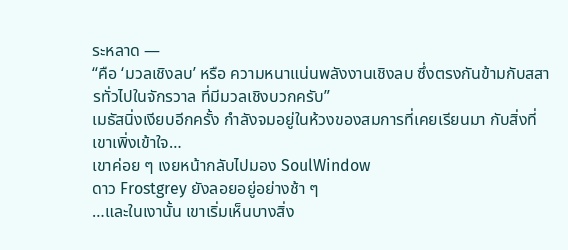ระหลาด —
“คือ ‘มวลเชิงลบ’ หรือ ความหนาแน่นพลังงานเชิงลบ ซึ่งตรงกันข้ามกับสสารทั่วไปในจักรวาล ที่มีมวลเชิงบวกครับ”
เมธัสนิ่งเงียบอีกครั้ง กำลังจมอยู่ในห้วงของสมการที่เคยเรียนมา กับสิ่งที่เขาเพิ่งเข้าใจ…
เขาค่อย ๆ เงยหน้ากลับไปมอง SoulWindow
ดาว Frostgrey ยังลอยอยู่อย่างช้า ๆ
…และในเงานั้น เขาเริ่มเห็นบางสิ่ง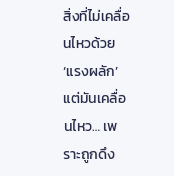สิ่งที่ไม่เคลื่อนไหวด้วย ‘แรงผลัก’
แต่มันเคลื่อนไหว… เพราะถูกดึง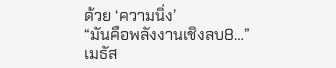ด้วย ‘ความนิ่ง’
“มันคือพลังงานเชิงลบ8…”
เมธัส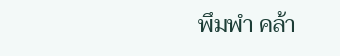พึมพำ คล้า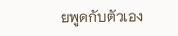ยพูดกับตัวเอง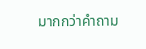มากกว่าคำถาม